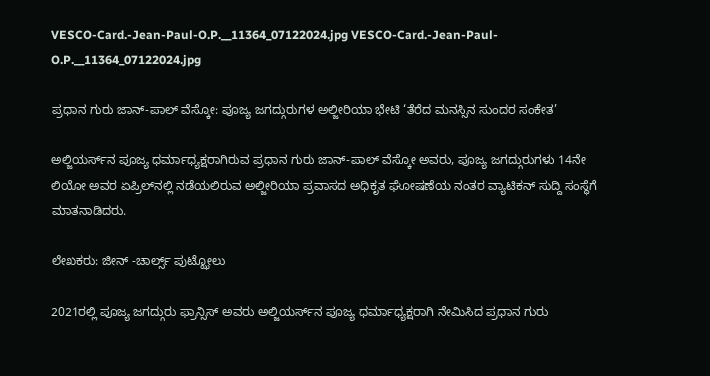VESCO-Card.-Jean-Paul-O.P.__11364_07122024.jpg VESCO-Card.-Jean-Paul-O.P.__11364_07122024.jpg

ಪ್ರಧಾನ ಗುರು ಜಾನ್-ಪಾಲ್ ವೆಸ್ಕೋ: ಪೂಜ್ಯ ಜಗದ್ಗುರುಗಳ ಅಲ್ಜೀರಿಯಾ ಭೇಟಿ ‘ತೆರೆದ ಮನಸ್ಸಿನ ಸುಂದರ ಸಂಕೇತ’

ಅಲ್ಜಿಯರ್ಸ್‌ನ ಪೂಜ್ಯ ಧರ್ಮಾಧ್ಯಕ್ಷರಾಗಿರುವ ಪ್ರಧಾನ ಗುರು ಜಾನ್-ಪಾಲ್ ವೆಸ್ಕೋ ಅವರು, ಪೂಜ್ಯ ಜಗದ್ಗುರುಗಳು 14ನೇ ಲಿಯೋ ಅವರ ಏಪ್ರಿಲ್‌ನಲ್ಲಿ ನಡೆಯಲಿರುವ ಅಲ್ಜೀರಿಯಾ ಪ್ರವಾಸದ ಅಧಿಕೃತ ಘೋಷಣೆಯ ನಂತರ ವ್ಯಾಟಿಕನ್ ಸುದ್ದಿ ಸಂಸ್ಥೆಗೆ ಮಾತನಾಡಿದರು.

ಲೇಖಕರು: ಜೀನ್ -ಚಾರ್ಲ್ಸ್ ಪುಟ್ಝೋಲು

2021ರಲ್ಲಿ ಪೂಜ್ಯ ಜಗದ್ಗುರು ಫ್ರಾನ್ಸಿಸ್ ಅವರು ಅಲ್ಜಿಯರ್ಸ್‌ನ ಪೂಜ್ಯ ಧರ್ಮಾಧ್ಯಕ್ಷರಾಗಿ ನೇಮಿಸಿದ ಪ್ರಧಾನ ಗುರು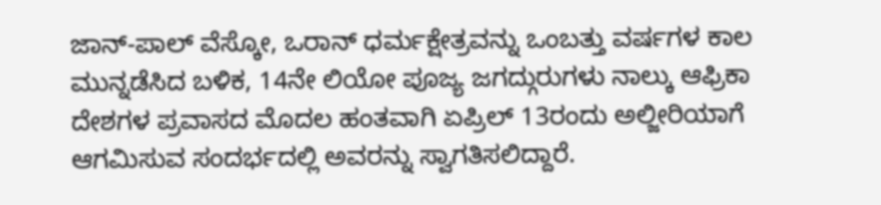ಜಾನ್-ಪಾಲ್ ವೆಸ್ಕೋ, ಒರಾನ್ ಧರ್ಮಕ್ಷೇತ್ರವನ್ನು ಒಂಬತ್ತು ವರ್ಷಗಳ ಕಾಲ ಮುನ್ನಡೆಸಿದ ಬಳಿಕ, 14ನೇ ಲಿಯೋ ಪೂಜ್ಯ ಜಗದ್ಗುರುಗಳು ನಾಲ್ಕು ಆಫ್ರಿಕಾ ದೇಶಗಳ ಪ್ರವಾಸದ ಮೊದಲ ಹಂತವಾಗಿ ಏಪ್ರಿಲ್ 13ರಂದು ಅಲ್ಜೀರಿಯಾಗೆ ಆಗಮಿಸುವ ಸಂದರ್ಭದಲ್ಲಿ ಅವರನ್ನು ಸ್ವಾಗತಿಸಲಿದ್ದಾರೆ.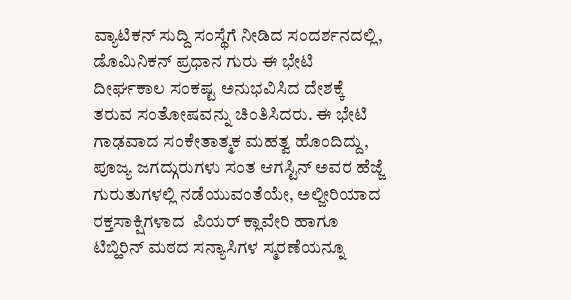ವ್ಯಾಟಿಕನ್ ಸುದ್ದಿ ಸಂಸ್ಥೆಗೆ ನೀಡಿದ ಸಂದರ್ಶನದಲ್ಲಿ, ಡೊಮಿನಿಕನ್ ಪ್ರಧಾನ ಗುರು ಈ ಭೇಟಿ ದೀರ್ಘಕಾಲ ಸಂಕಷ್ಟ ಅನುಭವಿಸಿದ ದೇಶಕ್ಕೆ ತರುವ ಸಂತೋಷವನ್ನು ಚಿಂತಿಸಿದರು. ಈ ಭೇಟಿ ಗಾಢವಾದ ಸಂಕೇತಾತ್ಮಕ ಮಹತ್ವ ಹೊಂದಿದ್ದು, ಪೂಜ್ಯ ಜಗದ್ಗುರುಗಳು ಸಂತ ಆಗಸ್ಟಿನ್ ಅವರ ಹೆಜ್ಜೆ ಗುರುತುಗಳಲ್ಲಿ ನಡೆಯುವಂತೆಯೇ, ಅಲ್ಜೀರಿಯಾದ ರಕ್ತಸಾಕ್ಷಿಗಳಾದ  ಪಿಯರ್ ಕ್ಲಾವೇರಿ ಹಾಗೂ ಟಿಬ್ಹಿರಿನ್ ಮಠದ ಸನ್ಯಾಸಿಗಳ ಸ್ಮರಣೆಯನ್ನೂ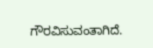ಗೌರವಿಸುವಂತಾಗಿದೆ.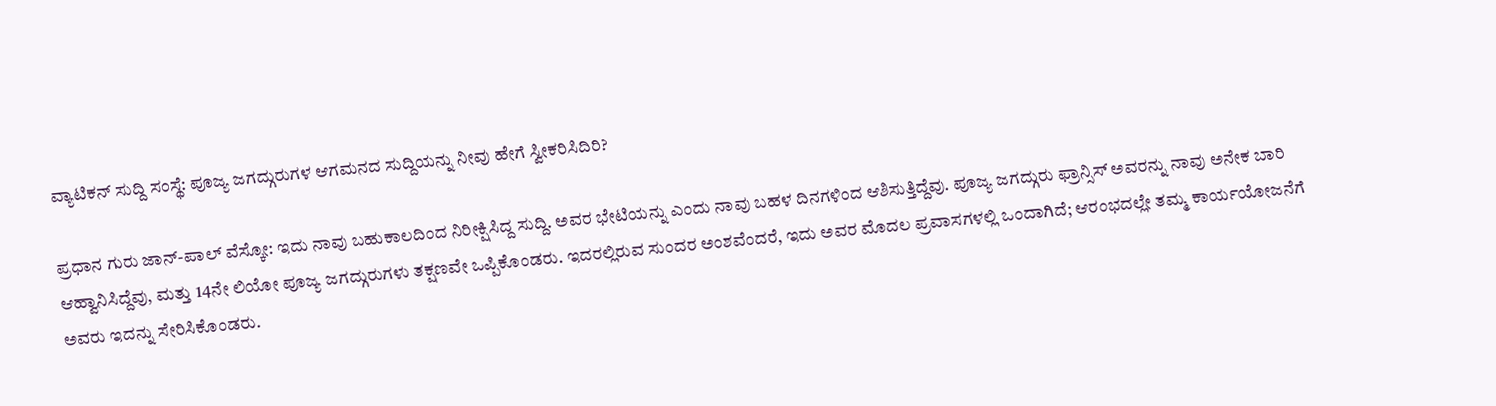ವ್ಯಾಟಿಕನ್ ಸುದ್ದಿ ಸಂಸ್ಥೆ: ಪೂಜ್ಯ ಜಗದ್ಗುರುಗಳ ಆಗಮನದ ಸುದ್ದಿಯನ್ನು ನೀವು ಹೇಗೆ ಸ್ವೀಕರಿಸಿದಿರಿ?

ಪ್ರಧಾನ ಗುರು ಜಾನ್-ಪಾಲ್ ವೆಸ್ಕೋ: ಇದು ನಾವು ಬಹುಕಾಲದಿಂದ ನಿರೀಕ್ಷಿಸಿದ್ದ ಸುದ್ದಿ. ಅವರ ಭೇಟಿಯನ್ನು ಎಂದು ನಾವು ಬಹಳ ದಿನಗಳಿಂದ ಆಶಿಸುತ್ತಿದ್ದೆವು. ಪೂಜ್ಯ ಜಗದ್ಗುರು ಫ್ರಾನ್ಸಿಸ್ ಅವರನ್ನು ನಾವು ಅನೇಕ ಬಾರಿ ಆಹ್ವಾನಿಸಿದ್ದೆವು, ಮತ್ತು 14ನೇ ಲಿಯೋ ಪೂಜ್ಯ ಜಗದ್ಗುರುಗಳು ತಕ್ಷಣವೇ ಒಪ್ಪಿಕೊಂಡರು. ಇದರಲ್ಲಿರುವ ಸುಂದರ ಅಂಶವೆಂದರೆ, ಇದು ಅವರ ಮೊದಲ ಪ್ರವಾಸಗಳಲ್ಲಿ ಒಂದಾಗಿದೆ; ಆರಂಭದಲ್ಲೇ ತಮ್ಮ ಕಾರ್ಯಯೋಜನೆಗೆ ಅವರು ಇದನ್ನು ಸೇರಿಸಿಕೊಂಡರು.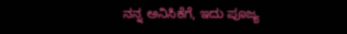ನನ್ನ ಅನಿಸಿಕೆಗೆ, ಇದು ಪೂಜ್ಯ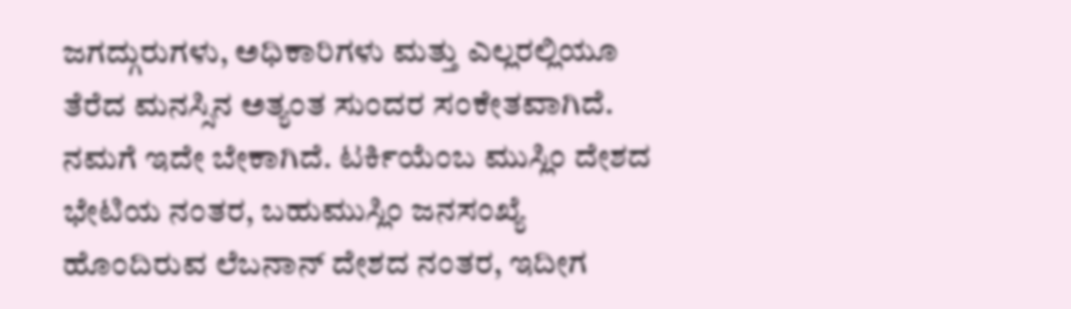ಜಗದ್ಗುರುಗಳು, ಅಧಿಕಾರಿಗಳು ಮತ್ತು ಎಲ್ಲರಲ್ಲಿಯೂ ತೆರೆದ ಮನಸ್ಸಿನ ಅತ್ಯಂತ ಸುಂದರ ಸಂಕೇತವಾಗಿದೆ. ನಮಗೆ ಇದೇ ಬೇಕಾಗಿದೆ. ಟರ್ಕಿಯೆಂಬ ಮುಸ್ಲಿಂ ದೇಶದ ಭೇಟಿಯ ನಂತರ, ಬಹುಮುಸ್ಲಿಂ ಜನಸಂಖ್ಯೆ ಹೊಂದಿರುವ ಲೆಬನಾನ್ ದೇಶದ ನಂತರ, ಇದೀಗ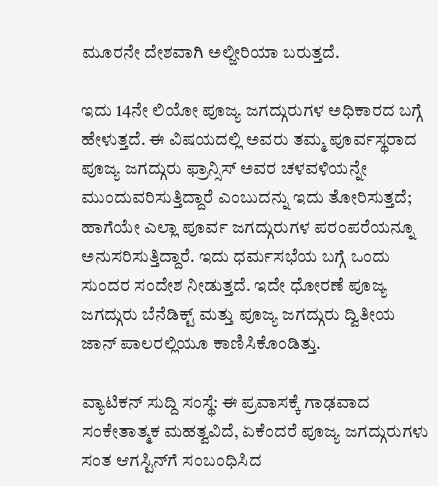ಮೂರನೇ ದೇಶವಾಗಿ ಅಲ್ಜೀರಿಯಾ ಬರುತ್ತದೆ.

ಇದು 14ನೇ ಲಿಯೋ ಪೂಜ್ಯ ಜಗದ್ಗುರುಗಳ ಅಧಿಕಾರದ ಬಗ್ಗೆ   ಹೇಳುತ್ತದೆ. ಈ ವಿಷಯದಲ್ಲಿ ಅವರು ತಮ್ಮ ಪೂರ್ವಸ್ಥರಾದ ಪೂಜ್ಯ ಜಗದ್ಗುರು ಫ್ರಾನ್ಸಿಸ್ ಅವರ ಚಳವಳಿಯನ್ನೇ ಮುಂದುವರಿಸುತ್ತಿದ್ದಾರೆ ಎಂಬುದನ್ನು ಇದು ತೋರಿಸುತ್ತದೆ; ಹಾಗೆಯೇ ಎಲ್ಲಾ ಪೂರ್ವ ಜಗದ್ಗುರುಗಳ ಪರಂಪರೆಯನ್ನೂ ಅನುಸರಿಸುತ್ತಿದ್ದಾರೆ. ಇದು ಧರ್ಮಸಭೆಯ ಬಗ್ಗೆ ಒಂದು ಸುಂದರ ಸಂದೇಶ ನೀಡುತ್ತದೆ. ಇದೇ ಧೋರಣೆ ಪೂಜ್ಯ ಜಗದ್ಗುರು ಬೆನೆಡಿಕ್ಟ್ ಮತ್ತು ಪೂಜ್ಯ ಜಗದ್ಗುರು ದ್ವಿತೀಯ ಜಾನ್ ಪಾಲರಲ್ಲಿಯೂ ಕಾಣಿಸಿಕೊಂಡಿತ್ತು.

ವ್ಯಾಟಿಕನ್ ಸುದ್ದಿ ಸಂಸ್ಥೆ: ಈ ಪ್ರವಾಸಕ್ಕೆ ಗಾಢವಾದ ಸಂಕೇತಾತ್ಮಕ ಮಹತ್ವವಿದೆ, ಏಕೆಂದರೆ ಪೂಜ್ಯ ಜಗದ್ಗುರುಗಳು ಸಂತ ಆಗಸ್ಟಿನ್‌ಗೆ ಸಂಬಂಧಿಸಿದ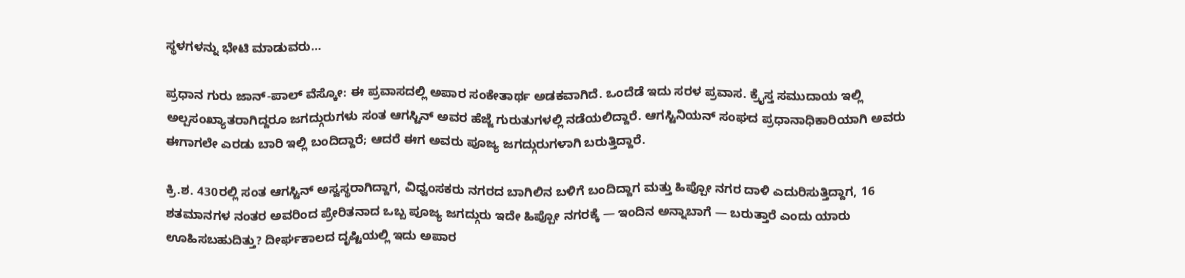ಸ್ಥಳಗಳನ್ನು ಭೇಟಿ ಮಾಡುವರು…

ಪ್ರಧಾನ ಗುರು ಜಾನ್-ಪಾಲ್ ವೆಸ್ಕೋ: ಈ ಪ್ರವಾಸದಲ್ಲಿ ಅಪಾರ ಸಂಕೇತಾರ್ಥ ಅಡಕವಾಗಿದೆ. ಒಂದೆಡೆ ಇದು ಸರಳ ಪ್ರವಾಸ. ಕ್ರೈಸ್ತ ಸಮುದಾಯ ಇಲ್ಲಿ ಅಲ್ಪಸಂಖ್ಯಾತರಾಗಿದ್ದರೂ ಜಗದ್ಗುರುಗಳು ಸಂತ ಆಗಸ್ಟಿನ್ ಅವರ ಹೆಜ್ಜೆ ಗುರುತುಗಳಲ್ಲಿ ನಡೆಯಲಿದ್ದಾರೆ. ಆಗಸ್ಟಿನಿಯನ್ ಸಂಘದ ಪ್ರಧಾನಾಧಿಕಾರಿಯಾಗಿ ಅವರು ಈಗಾಗಲೇ ಎರಡು ಬಾರಿ ಇಲ್ಲಿ ಬಂದಿದ್ದಾರೆ; ಆದರೆ ಈಗ ಅವರು ಪೂಜ್ಯ ಜಗದ್ಗುರುಗಳಾಗಿ ಬರುತ್ತಿದ್ದಾರೆ.

ಕ್ರಿ.ಶ. 430ರಲ್ಲಿ ಸಂತ ಆಗಸ್ಟಿನ್ ಅಸ್ವಸ್ಥರಾಗಿದ್ದಾಗ, ವಿಧ್ವಂಸಕರು ನಗರದ ಬಾಗಿಲಿನ ಬಳಿಗೆ ಬಂದಿದ್ದಾಗ ಮತ್ತು ಹಿಪ್ಪೋ ನಗರ ದಾಳಿ ಎದುರಿಸುತ್ತಿದ್ದಾಗ, 16 ಶತಮಾನಗಳ ನಂತರ ಅವರಿಂದ ಪ್ರೇರಿತನಾದ ಒಬ್ಬ ಪೂಜ್ಯ ಜಗದ್ಗುರು ಇದೇ ಹಿಪ್ಪೋ ನಗರಕ್ಕೆ — ಇಂದಿನ ಅನ್ನಾಬಾಗೆ — ಬರುತ್ತಾರೆ ಎಂದು ಯಾರು ಊಹಿಸಬಹುದಿತ್ತು? ದೀರ್ಘಕಾಲದ ದೃಷ್ಟಿಯಲ್ಲಿ ಇದು ಅಪಾರ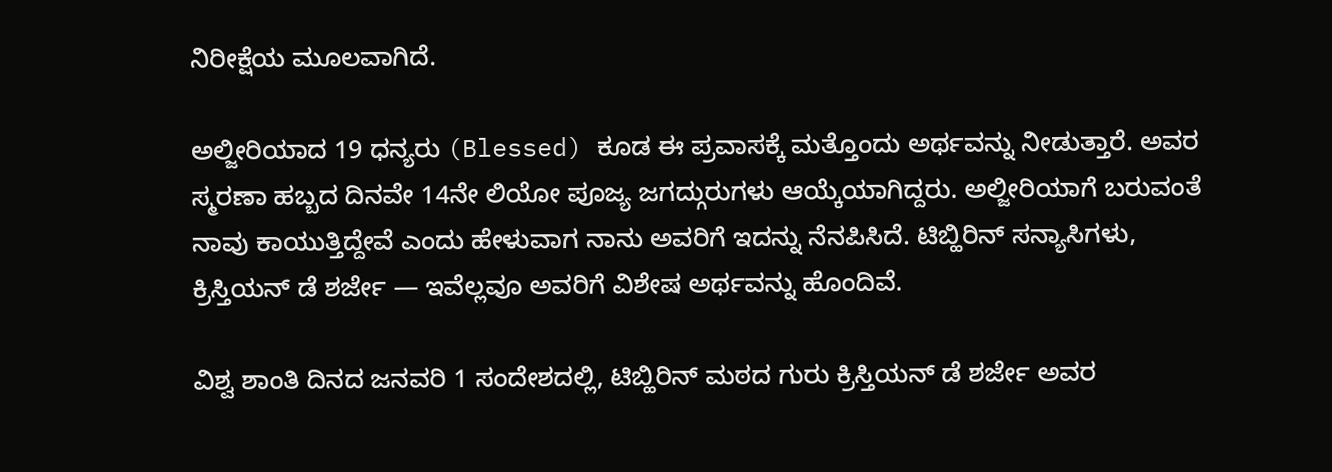ನಿರೀಕ್ಷೆಯ ಮೂಲವಾಗಿದೆ.

ಅಲ್ಜೀರಿಯಾದ 19 ಧನ್ಯರು (Blessed) ಕೂಡ ಈ ಪ್ರವಾಸಕ್ಕೆ ಮತ್ತೊಂದು ಅರ್ಥವನ್ನು ನೀಡುತ್ತಾರೆ. ಅವರ ಸ್ಮರಣಾ ಹಬ್ಬದ ದಿನವೇ 14ನೇ ಲಿಯೋ ಪೂಜ್ಯ ಜಗದ್ಗುರುಗಳು ಆಯ್ಕೆಯಾಗಿದ್ದರು. ಅಲ್ಜೀರಿಯಾಗೆ ಬರುವಂತೆ ನಾವು ಕಾಯುತ್ತಿದ್ದೇವೆ ಎಂದು ಹೇಳುವಾಗ ನಾನು ಅವರಿಗೆ ಇದನ್ನು ನೆನಪಿಸಿದೆ. ಟಿಬ್ಹಿರಿನ್ ಸನ್ಯಾಸಿಗಳು, ಕ್ರಿಸ್ತಿಯನ್ ಡೆ ಶರ್ಜೇ — ಇವೆಲ್ಲವೂ ಅವರಿಗೆ ವಿಶೇಷ ಅರ್ಥವನ್ನು ಹೊಂದಿವೆ.

ವಿಶ್ವ ಶಾಂತಿ ದಿನದ ಜನವರಿ 1 ಸಂದೇಶದಲ್ಲಿ, ಟಿಬ್ಹಿರಿನ್ ಮಠದ ಗುರು ಕ್ರಿಸ್ತಿಯನ್ ಡೆ ಶರ್ಜೇ ಅವರ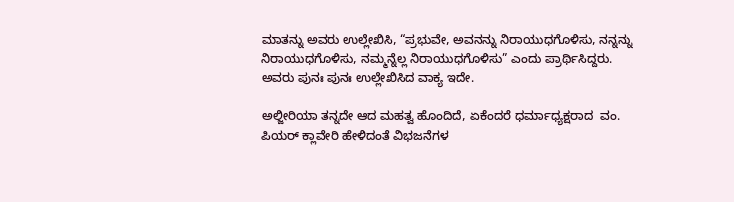ಮಾತನ್ನು ಅವರು ಉಲ್ಲೇಖಿಸಿ, “ಪ್ರಭುವೇ, ಅವನನ್ನು ನಿರಾಯುಧಗೊಳಿಸು, ನನ್ನನ್ನು ನಿರಾಯುಧಗೊಳಿಸು, ನಮ್ಮನ್ನೆಲ್ಲ ನಿರಾಯುಧಗೊಳಿಸು” ಎಂದು ಪ್ರಾರ್ಥಿಸಿದ್ದರು. ಅವರು ಪುನಃ ಪುನಃ ಉಲ್ಲೇಖಿಸಿದ ವಾಕ್ಯ ಇದೇ.

ಅಲ್ಜೀರಿಯಾ ತನ್ನದೇ ಆದ ಮಹತ್ವ ಹೊಂದಿದೆ, ಏಕೆಂದರೆ ಧರ್ಮಾಧ್ಯಕ್ಷರಾದ  ವಂ. ಪಿಯರ್ ಕ್ಲಾವೇರಿ ಹೇಳಿದಂತೆ ವಿಭಜನೆಗಳ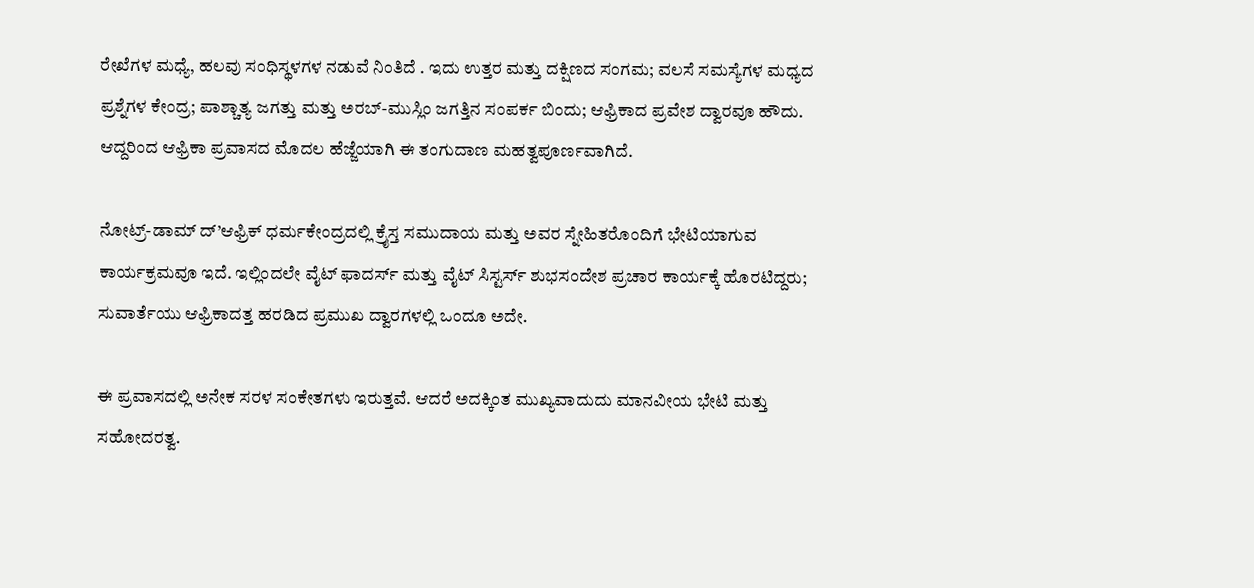ರೇಖೆಗಳ ಮಧ್ಯೆ, ಹಲವು ಸಂಧಿಸ್ಥಳಗಳ ನಡುವೆ ನಿಂತಿದೆ . ಇದು ಉತ್ತರ ಮತ್ತು ದಕ್ಷಿಣದ ಸಂಗಮ; ವಲಸೆ ಸಮಸ್ಯೆಗಳ ಮಧ್ಯದ ಪ್ರಶ್ನೆಗಳ ಕೇಂದ್ರ; ಪಾಶ್ಚಾತ್ಯ ಜಗತ್ತು ಮತ್ತು ಅರಬ್-ಮುಸ್ಲಿಂ ಜಗತ್ತಿನ ಸಂಪರ್ಕ ಬಿಂದು; ಆಫ್ರಿಕಾದ ಪ್ರವೇಶ ದ್ವಾರವೂ ಹೌದು. ಆದ್ದರಿಂದ ಆಫ್ರಿಕಾ ಪ್ರವಾಸದ ಮೊದಲ ಹೆಜ್ಜೆಯಾಗಿ ಈ ತಂಗುದಾಣ ಮಹತ್ವಪೂರ್ಣವಾಗಿದೆ.

ನೋಟ್ರ್-ಡಾಮ್ ದ್’ಆಫ್ರಿಕ್ ಧರ್ಮಕೇಂದ್ರದಲ್ಲಿ ಕ್ರೈಸ್ತ ಸಮುದಾಯ ಮತ್ತು ಅವರ ಸ್ನೇಹಿತರೊಂದಿಗೆ ಭೇಟಿಯಾಗುವ ಕಾರ್ಯಕ್ರಮವೂ ಇದೆ. ಇಲ್ಲಿಂದಲೇ ವೈಟ್ ಫಾದರ್ಸ್ ಮತ್ತು ವೈಟ್ ಸಿಸ್ಟರ್ಸ್ ಶುಭಸಂದೇಶ ಪ್ರಚಾರ ಕಾರ್ಯಕ್ಕೆ ಹೊರಟಿದ್ದರು; ಸುವಾರ್ತೆಯು ಆಫ್ರಿಕಾದತ್ತ ಹರಡಿದ ಪ್ರಮುಖ ದ್ವಾರಗಳಲ್ಲಿ ಒಂದೂ ಅದೇ.

ಈ ಪ್ರವಾಸದಲ್ಲಿ ಅನೇಕ ಸರಳ ಸಂಕೇತಗಳು ಇರುತ್ತವೆ. ಆದರೆ ಅದಕ್ಕಿಂತ ಮುಖ್ಯವಾದುದು ಮಾನವೀಯ ಭೇಟಿ ಮತ್ತು ಸಹೋದರತ್ವ.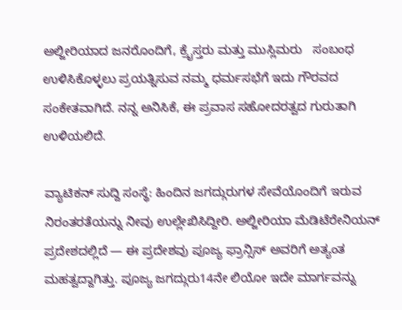ಅಲ್ಜೀರಿಯಾದ ಜನರೊಂದಿಗೆ, ಕ್ರೈಸ್ತರು ಮತ್ತು ಮುಸ್ಲಿಮರು   ಸಂಬಂಧ ಉಳಿಸಿಕೊಳ್ಳಲು ಪ್ರಯತ್ನಿಸುವ ನಮ್ಮ ಧರ್ಮಸಭೆಗೆ ಇದು ಗೌರವದ ಸಂಕೇತವಾಗಿದೆ. ನನ್ನ ಅನಿಸಿಕೆ, ಈ ಪ್ರವಾಸ ಸಹೋದರತ್ವದ ಗುರುತಾಗಿ ಉಳಿಯಲಿದೆ.

ವ್ಯಾಟಿಕನ್ ಸುದ್ದಿ ಸಂಸ್ಥೆ: ಹಿಂದಿನ ಜಗದ್ಗುರುಗಳ ಸೇವೆಯೊಂದಿಗೆ ಇರುವ ನಿರಂತರತೆಯನ್ನು ನೀವು ಉಲ್ಲೇಖಿಸಿದ್ದೀರಿ. ಅಲ್ಜೀರಿಯಾ ಮೆಡಿಟೆರೇನಿಯನ್ ಪ್ರದೇಶದಲ್ಲಿದೆ — ಈ ಪ್ರದೇಶವು ಪೂಜ್ಯ ಫ್ರಾನ್ಸಿಸ್ ಅವರಿಗೆ ಅತ್ಯಂತ ಮಹತ್ವದ್ದಾಗಿತ್ತು. ಪೂಜ್ಯ ಜಗದ್ಗುರು14ನೇ ಲಿಯೋ ಇದೇ ಮಾರ್ಗವನ್ನು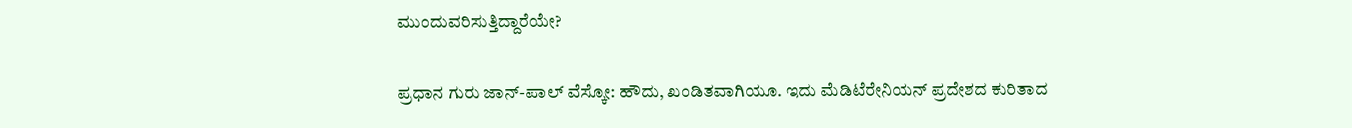ಮುಂದುವರಿಸುತ್ತಿದ್ದಾರೆಯೇ?

ಪ್ರಧಾನ ಗುರು ಜಾನ್-ಪಾಲ್ ವೆಸ್ಕೋ: ಹೌದು, ಖಂಡಿತವಾಗಿಯೂ. ಇದು ಮೆಡಿಟೆರೇನಿಯನ್ ಪ್ರದೇಶದ ಕುರಿತಾದ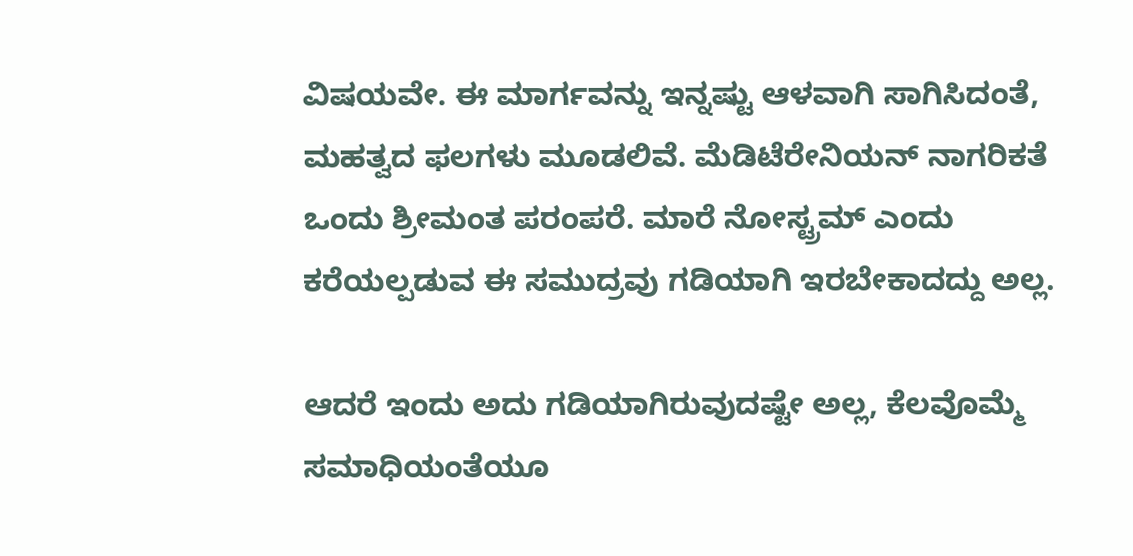ವಿಷಯವೇ. ಈ ಮಾರ್ಗವನ್ನು ಇನ್ನಷ್ಟು ಆಳವಾಗಿ ಸಾಗಿಸಿದಂತೆ, ಮಹತ್ವದ ಫಲಗಳು ಮೂಡಲಿವೆ. ಮೆಡಿಟೆರೇನಿಯನ್ ನಾಗರಿಕತೆ ಒಂದು ಶ್ರೀಮಂತ ಪರಂಪರೆ. ಮಾರೆ ನೋಸ್ಟ್ರಮ್ ಎಂದು ಕರೆಯಲ್ಪಡುವ ಈ ಸಮುದ್ರವು ಗಡಿಯಾಗಿ ಇರಬೇಕಾದದ್ದು ಅಲ್ಲ.

ಆದರೆ ಇಂದು ಅದು ಗಡಿಯಾಗಿರುವುದಷ್ಟೇ ಅಲ್ಲ, ಕೆಲವೊಮ್ಮೆ ಸಮಾಧಿಯಂತೆಯೂ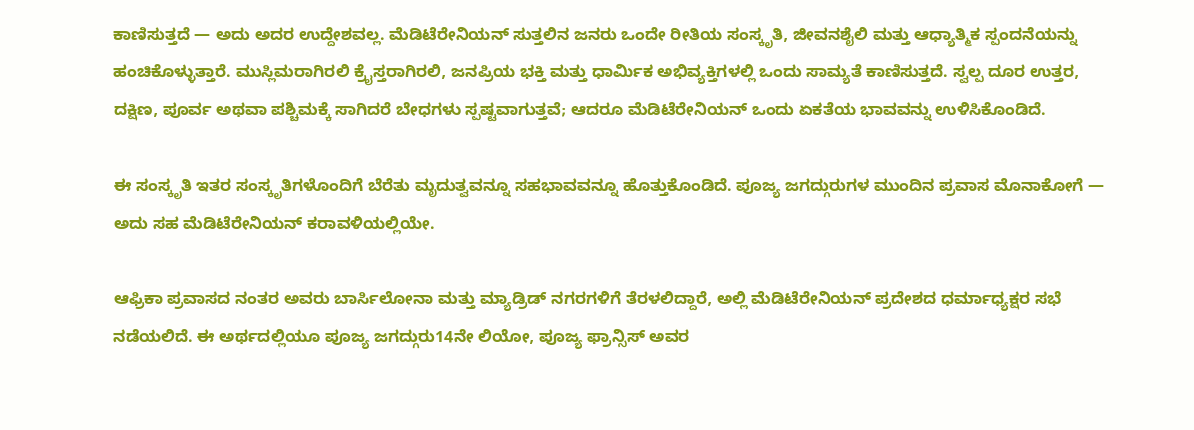ಕಾಣಿಸುತ್ತದೆ — ಅದು ಅದರ ಉದ್ದೇಶವಲ್ಲ. ಮೆಡಿಟೆರೇನಿಯನ್ ಸುತ್ತಲಿನ ಜನರು ಒಂದೇ ರೀತಿಯ ಸಂಸ್ಕೃತಿ, ಜೀವನಶೈಲಿ ಮತ್ತು ಆಧ್ಯಾತ್ಮಿಕ ಸ್ಪಂದನೆಯನ್ನು ಹಂಚಿಕೊಳ್ಳುತ್ತಾರೆ. ಮುಸ್ಲಿಮರಾಗಿರಲಿ ಕ್ರೈಸ್ತರಾಗಿರಲಿ, ಜನಪ್ರಿಯ ಭಕ್ತಿ ಮತ್ತು ಧಾರ್ಮಿಕ ಅಭಿವ್ಯಕ್ತಿಗಳಲ್ಲಿ ಒಂದು ಸಾಮ್ಯತೆ ಕಾಣಿಸುತ್ತದೆ. ಸ್ವಲ್ಪ ದೂರ ಉತ್ತರ, ದಕ್ಷಿಣ, ಪೂರ್ವ ಅಥವಾ ಪಶ್ಚಿಮಕ್ಕೆ ಸಾಗಿದರೆ ಬೇಧಗಳು ಸ್ಪಷ್ಟವಾಗುತ್ತವೆ; ಆದರೂ ಮೆಡಿಟೆರೇನಿಯನ್ ಒಂದು ಏಕತೆಯ ಭಾವವನ್ನು ಉಳಿಸಿಕೊಂಡಿದೆ.

ಈ ಸಂಸ್ಕೃತಿ ಇತರ ಸಂಸ್ಕೃತಿಗಳೊಂದಿಗೆ ಬೆರೆತು ಮೃದುತ್ವವನ್ನೂ ಸಹಭಾವವನ್ನೂ ಹೊತ್ತುಕೊಂಡಿದೆ. ಪೂಜ್ಯ ಜಗದ್ಗುರುಗಳ ಮುಂದಿನ ಪ್ರವಾಸ ಮೊನಾಕೋಗೆ — ಅದು ಸಹ ಮೆಡಿಟೆರೇನಿಯನ್ ಕರಾವಳಿಯಲ್ಲಿಯೇ.

ಆಫ್ರಿಕಾ ಪ್ರವಾಸದ ನಂತರ ಅವರು ಬಾರ್ಸಿಲೋನಾ ಮತ್ತು ಮ್ಯಾಡ್ರಿಡ್ ನಗರಗಳಿಗೆ ತೆರಳಲಿದ್ದಾರೆ, ಅಲ್ಲಿ ಮೆಡಿಟೆರೇನಿಯನ್ ಪ್ರದೇಶದ ಧರ್ಮಾಧ್ಯಕ್ಷರ ಸಭೆ ನಡೆಯಲಿದೆ. ಈ ಅರ್ಥದಲ್ಲಿಯೂ ಪೂಜ್ಯ ಜಗದ್ಗುರು14ನೇ ಲಿಯೋ, ಪೂಜ್ಯ ಫ್ರಾನ್ಸಿಸ್ ಅವರ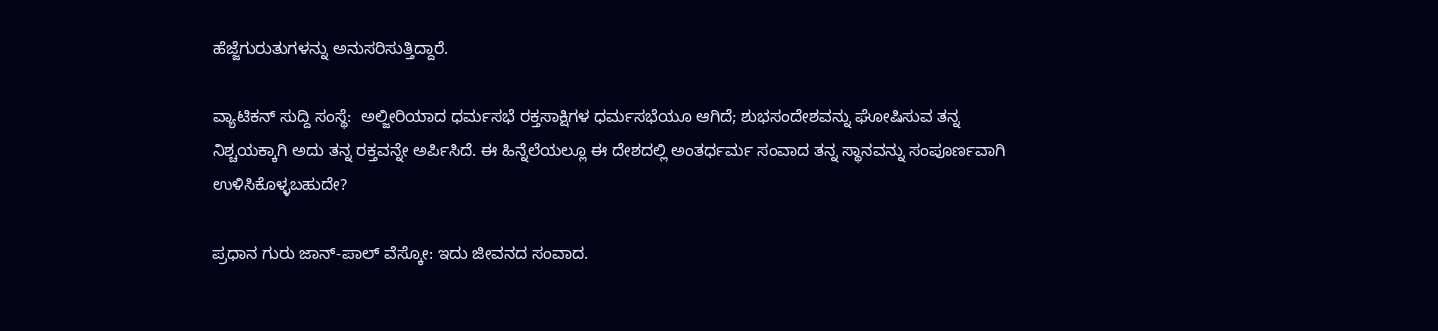ಹೆಜ್ಜೆಗುರುತುಗಳನ್ನು ಅನುಸರಿಸುತ್ತಿದ್ದಾರೆ.

ವ್ಯಾಟಿಕನ್ ಸುದ್ದಿ ಸಂಸ್ಥೆ:  ಅಲ್ಜೀರಿಯಾದ ಧರ್ಮಸಭೆ ರಕ್ತಸಾಕ್ಷಿಗಳ ಧರ್ಮಸಭೆಯೂ ಆಗಿದೆ; ಶುಭಸಂದೇಶವನ್ನು ಘೋಷಿಸುವ ತನ್ನ ನಿಶ್ಚಯಕ್ಕಾಗಿ ಅದು ತನ್ನ ರಕ್ತವನ್ನೇ ಅರ್ಪಿಸಿದೆ. ಈ ಹಿನ್ನೆಲೆಯಲ್ಲೂ ಈ ದೇಶದಲ್ಲಿ ಅಂತರ್ಧರ್ಮ ಸಂವಾದ ತನ್ನ ಸ್ಥಾನವನ್ನು ಸಂಪೂರ್ಣವಾಗಿ ಉಳಿಸಿಕೊಳ್ಳಬಹುದೇ?

ಪ್ರಧಾನ ಗುರು ಜಾನ್-ಪಾಲ್ ವೆಸ್ಕೋ: ಇದು ಜೀವನದ ಸಂವಾದ.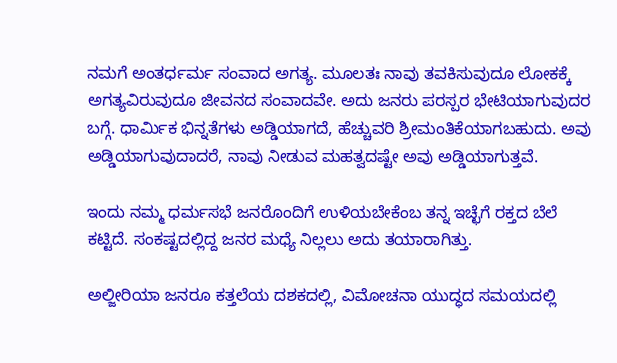ನಮಗೆ ಅಂತರ್ಧರ್ಮ ಸಂವಾದ ಅಗತ್ಯ. ಮೂಲತಃ ನಾವು ತವಕಿಸುವುದೂ ಲೋಕಕ್ಕೆ ಅಗತ್ಯವಿರುವುದೂ ಜೀವನದ ಸಂವಾದವೇ. ಅದು ಜನರು ಪರಸ್ಪರ ಭೇಟಿಯಾಗುವುದರ ಬಗ್ಗೆ. ಧಾರ್ಮಿಕ ಭಿನ್ನತೆಗಳು ಅಡ್ಡಿಯಾಗದೆ, ಹೆಚ್ಚುವರಿ ಶ್ರೀಮಂತಿಕೆಯಾಗಬಹುದು. ಅವು ಅಡ್ಡಿಯಾಗುವುದಾದರೆ, ನಾವು ನೀಡುವ ಮಹತ್ವದಷ್ಟೇ ಅವು ಅಡ್ಡಿಯಾಗುತ್ತವೆ.

ಇಂದು ನಮ್ಮ ಧರ್ಮಸಭೆ ಜನರೊಂದಿಗೆ ಉಳಿಯಬೇಕೆಂಬ ತನ್ನ ಇಚ್ಛೆಗೆ ರಕ್ತದ ಬೆಲೆ ಕಟ್ಟಿದೆ. ಸಂಕಷ್ಟದಲ್ಲಿದ್ದ ಜನರ ಮಧ್ಯೆ ನಿಲ್ಲಲು ಅದು ತಯಾರಾಗಿತ್ತು.

ಅಲ್ಜೀರಿಯಾ ಜನರೂ ಕತ್ತಲೆಯ ದಶಕದಲ್ಲಿ, ವಿಮೋಚನಾ ಯುದ್ಧದ ಸಮಯದಲ್ಲಿ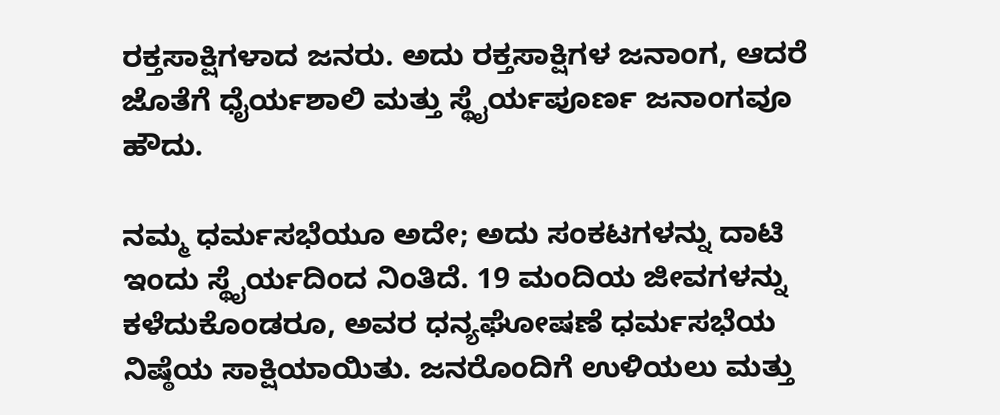ರಕ್ತಸಾಕ್ಷಿಗಳಾದ ಜನರು. ಅದು ರಕ್ತಸಾಕ್ಷಿಗಳ ಜನಾಂಗ, ಆದರೆ ಜೊತೆಗೆ ಧೈರ್ಯಶಾಲಿ ಮತ್ತು ಸ್ಥೈರ್ಯಪೂರ್ಣ ಜನಾಂಗವೂ ಹೌದು.

ನಮ್ಮ ಧರ್ಮಸಭೆಯೂ ಅದೇ; ಅದು ಸಂಕಟಗಳನ್ನು ದಾಟಿ ಇಂದು ಸ್ಥೈರ್ಯದಿಂದ ನಿಂತಿದೆ. 19 ಮಂದಿಯ ಜೀವಗಳನ್ನು ಕಳೆದುಕೊಂಡರೂ, ಅವರ ಧನ್ಯಘೋಷಣೆ ಧರ್ಮಸಭೆಯ ನಿಷ್ಠೆಯ ಸಾಕ್ಷಿಯಾಯಿತು. ಜನರೊಂದಿಗೆ ಉಳಿಯಲು ಮತ್ತು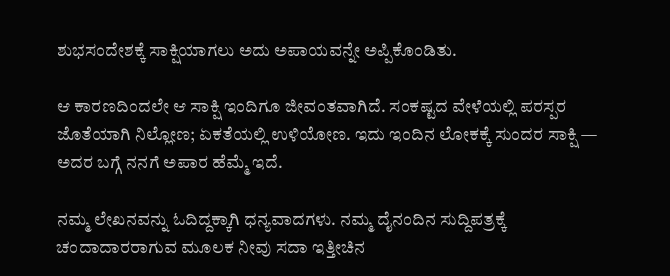ಶುಭಸಂದೇಶಕ್ಕೆ ಸಾಕ್ಷಿಯಾಗಲು ಅದು ಅಪಾಯವನ್ನೇ ಅಪ್ಪಿಕೊಂಡಿತು.

ಆ ಕಾರಣದಿಂದಲೇ ಆ ಸಾಕ್ಷಿ ಇಂದಿಗೂ ಜೀವಂತವಾಗಿದೆ. ಸಂಕಷ್ಟದ ವೇಳೆಯಲ್ಲಿ ಪರಸ್ಪರ ಜೊತೆಯಾಗಿ ನಿಲ್ಲೋಣ; ಏಕತೆಯಲ್ಲಿ ಉಳಿಯೋಣ. ಇದು ಇಂದಿನ ಲೋಕಕ್ಕೆ ಸುಂದರ ಸಾಕ್ಷಿ — ಅದರ ಬಗ್ಗೆ ನನಗೆ ಅಪಾರ ಹೆಮ್ಮೆ ಇದೆ.

ನಮ್ಮ ಲೇಖನವನ್ನು ಓದಿದ್ದಕ್ಕಾಗಿ ಧನ್ಯವಾದಗಳು. ನಮ್ಮ ದೈನಂದಿನ ಸುದ್ದಿಪತ್ರಕ್ಕೆ ಚಂದಾದಾರರಾಗುವ ಮೂಲಕ ನೀವು ಸದಾ ಇತ್ತೀಚಿನ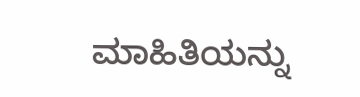ಮಾಹಿತಿಯನ್ನು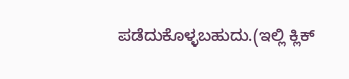ಪಡೆದುಕೊಳ್ಳಬಹುದು.(ಇಲ್ಲಿ ಕ್ಲಿಕ್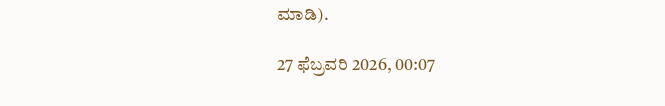ಮಾಡಿ).

27 ಫೆಬ್ರವರಿ 2026, 00:07